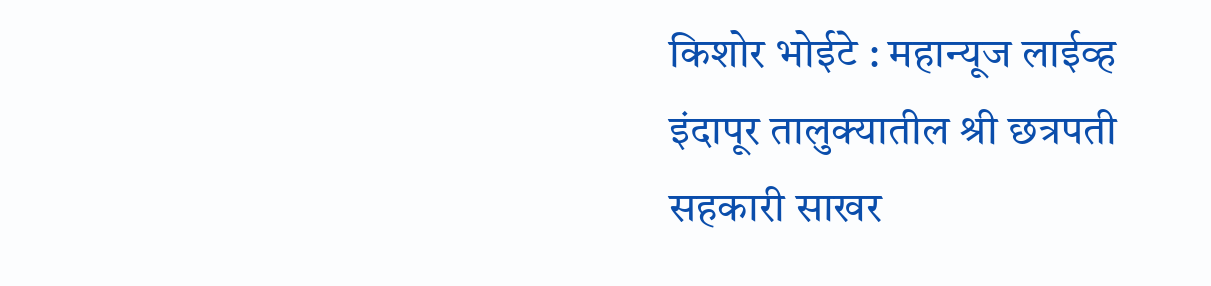किशोर भोईटे : महान्यूज लाईव्ह
इंदापूर तालुक्यातील श्री छत्रपती सहकारी साखर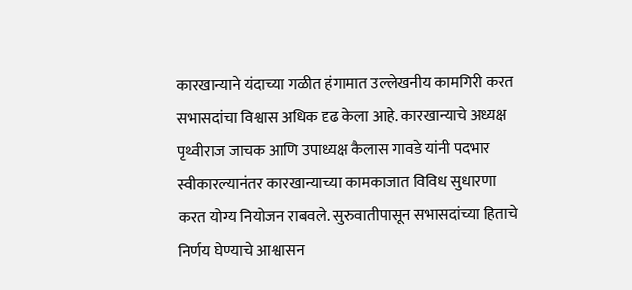कारखान्याने यंदाच्या गळीत हंगामात उल्लेखनीय कामगिरी करत सभासदांचा विश्वास अधिक दृढ केला आहे. कारखान्याचे अध्यक्ष पृथ्वीराज जाचक आणि उपाध्यक्ष कैलास गावडे यांनी पदभार स्वीकारल्यानंतर कारखान्याच्या कामकाजात विविध सुधारणा करत योग्य नियोजन राबवले. सुरुवातीपासून सभासदांच्या हिताचे निर्णय घेण्याचे आश्वासन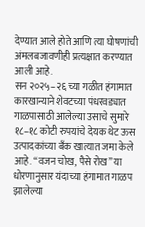देण्यात आले होते आणि त्या घोषणांची अंमलबजावणीही प्रत्यक्षात करण्यात आली आहे.
सन २०२५–२६ च्या गळीत हंगामात कारखान्याने शेवटच्या पंधरवड्यात गाळपासाठी आलेल्या उसाचे सुमारे १८–१८ कोटी रुपयांचे देयक थेट ऊस उत्पादकांच्या बँक खात्यात जमा केले आहे. “वजन चोख, पैसे रोख” या धोरणानुसार यंदाच्या हंगामात गाळप झालेल्या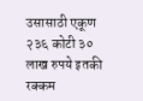उसासाठी एकूण २३६ कोटी ३० लाख रुपये इतकी रक्कम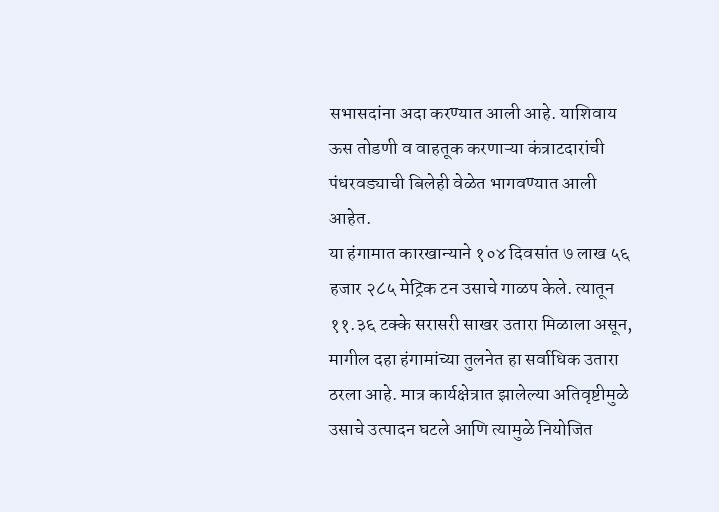सभासदांना अदा करण्यात आली आहे. याशिवाय ऊस तोडणी व वाहतूक करणाऱ्या कंत्राटदारांची पंधरवड्याची बिलेही वेळेत भागवण्यात आली आहेत.
या हंगामात कारखान्याने १०४ दिवसांत ७ लाख ५६ हजार २८५ मेट्रिक टन उसाचे गाळप केले. त्यातून ११.३६ टक्के सरासरी साखर उतारा मिळाला असून, मागील दहा हंगामांच्या तुलनेत हा सर्वाधिक उतारा ठरला आहे. मात्र कार्यक्षेत्रात झालेल्या अतिवृष्टीमुळे उसाचे उत्पादन घटले आणि त्यामुळे नियोजित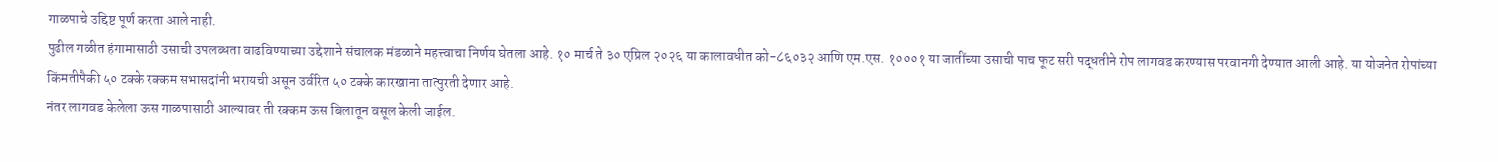गाळपाचे उद्दिष्ट पूर्ण करता आले नाही.
पुढील गळीत हंगामासाठी उसाची उपलब्धता वाढविण्याच्या उद्देशाने संचालक मंडळाने महत्त्वाचा निर्णय घेतला आहे. १० मार्च ते ३० एप्रिल २०२६ या कालावधीत को-८६०३२ आणि एम.एस. १०००१ या जातींच्या उसाची पाच फूट सरी पद्धतीने रोप लागवड करण्यास परवानगी देण्यात आली आहे. या योजनेत रोपांच्या किंमतीपैकी ५० टक्के रक्कम सभासदांनी भरायची असून उर्वरित ५० टक्के कारखाना तात्पुरती देणार आहे.
नंतर लागवड केलेला ऊस गाळपासाठी आल्यावर ती रक्कम ऊस बिलातून वसूल केली जाईल.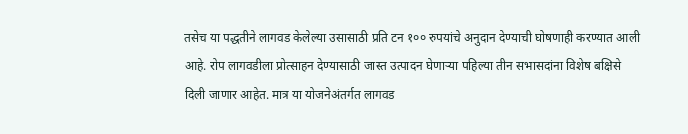तसेच या पद्धतीने लागवड केलेल्या उसासाठी प्रति टन १०० रुपयांचे अनुदान देण्याची घोषणाही करण्यात आली आहे. रोप लागवडीला प्रोत्साहन देण्यासाठी जास्त उत्पादन घेणाऱ्या पहिल्या तीन सभासदांना विशेष बक्षिसे दिली जाणार आहेत. मात्र या योजनेअंतर्गत लागवड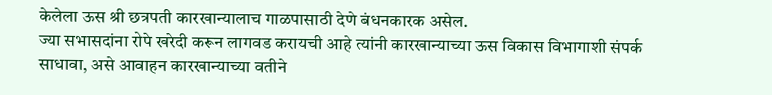केलेला ऊस श्री छत्रपती कारखान्यालाच गाळपासाठी देणे बंधनकारक असेल.
ज्या सभासदांना रोपे खरेदी करून लागवड करायची आहे त्यांनी कारखान्याच्या ऊस विकास विभागाशी संपर्क साधावा, असे आवाहन कारखान्याच्या वतीने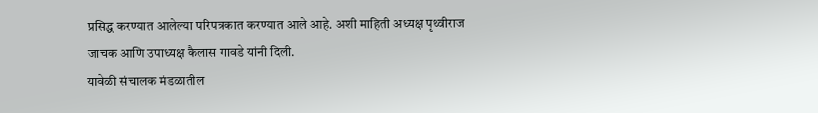प्रसिद्ध करण्यात आलेल्या परिपत्रकात करण्यात आले आहे. अशी माहिती अध्यक्ष पृथ्वीराज जाचक आणि उपाध्यक्ष कैलास गावडे यांनी दिली.
यावेळी संचालक मंडळातील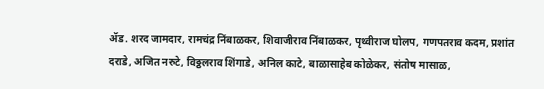ॲड. शरद जामदार, रामचंद्र निंबाळकर, शिवाजीराव निंबाळकर, पृथ्वीराज घोलप, गणपतराव कदम, प्रशांत दराडे, अजित नरुटे, विठ्ठलराव शिंगाडे, अनिल काटे, बाळासाहेब कोळेकर, संतोष मासाळ,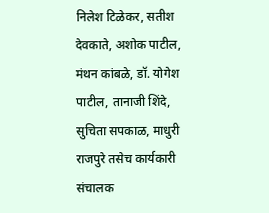निलेश टिळेकर, सतीश देवकाते, अशोक पाटील, मंथन कांबळे, डॉ. योगेश पाटील, तानाजी शिंदे, सुचिता सपकाळ, माधुरी राजपुरे तसेच कार्यकारी संचालक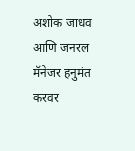अशोक जाधव आणि जनरल मॅनेजर हनुमंत करवर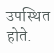उपस्थित होते.